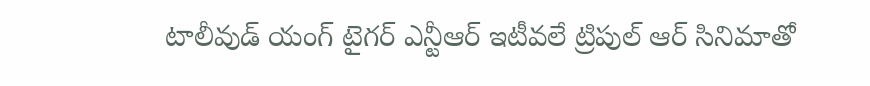టాలీవుడ్ యంగ్ టైగర్ ఎన్టీఆర్ ఇటీవలే ట్రిపుల్ ఆర్ సినిమాతో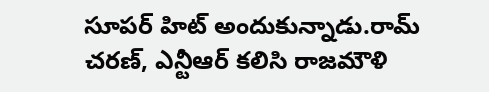సూపర్ హిట్ అందుకున్నాడు.రామ్ చరణ్, ఎన్టీఆర్ కలిసి రాజమౌళి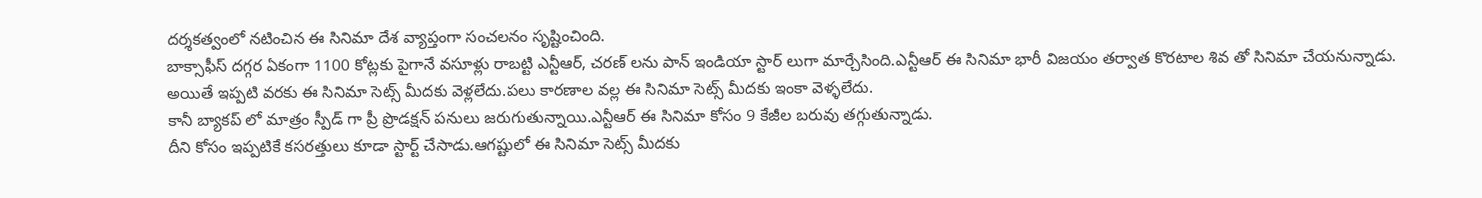దర్శకత్వంలో నటించిన ఈ సినిమా దేశ వ్యాప్తంగా సంచలనం సృష్టించింది.
బాక్సాఫీస్ దగ్గర ఏకంగా 1100 కోట్లకు పైగానే వసూళ్లు రాబట్టి ఎన్టీఆర్, చరణ్ లను పాన్ ఇండియా స్టార్ లుగా మార్చేసింది.ఎన్టీఆర్ ఈ సినిమా భారీ విజయం తర్వాత కొరటాల శివ తో సినిమా చేయనున్నాడు.
అయితే ఇప్పటి వరకు ఈ సినిమా సెట్స్ మీదకు వెళ్లలేదు.పలు కారణాల వల్ల ఈ సినిమా సెట్స్ మీదకు ఇంకా వెళ్ళలేదు.
కానీ బ్యాకప్ లో మాత్రం స్పీడ్ గా ప్రీ ప్రొడక్షన్ పనులు జరుగుతున్నాయి.ఎన్టీఆర్ ఈ సినిమా కోసం 9 కేజీల బరువు తగ్గుతున్నాడు.
దీని కోసం ఇప్పటికే కసరత్తులు కూడా స్టార్ట్ చేసాడు.ఆగష్టులో ఈ సినిమా సెట్స్ మీదకు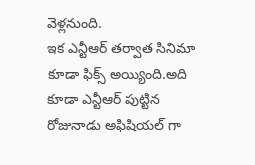వెళ్లనుంది.
ఇక ఎన్టీఆర్ తర్వాత సినిమా కూడా ఫిక్స్ అయ్యింది.అది కూడా ఎన్టీఆర్ పుట్టిన రోజునాడు అఫిషియల్ గా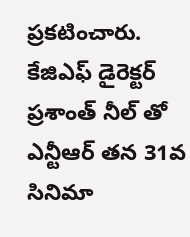ప్రకటించారు.
కేజిఎఫ్ డైరెక్టర్ ప్రశాంత్ నీల్ తో ఎన్టీఆర్ తన 31వ సినిమా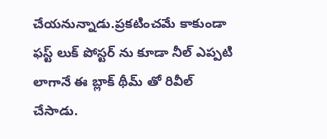చేయనున్నాడు.ప్రకటించమే కాకుండా ఫస్ట్ లుక్ పోస్టర్ ను కూడా నీల్ ఎప్పటి లాగానే ఈ బ్లాక్ థీమ్ తో రివీల్ చేసాడు.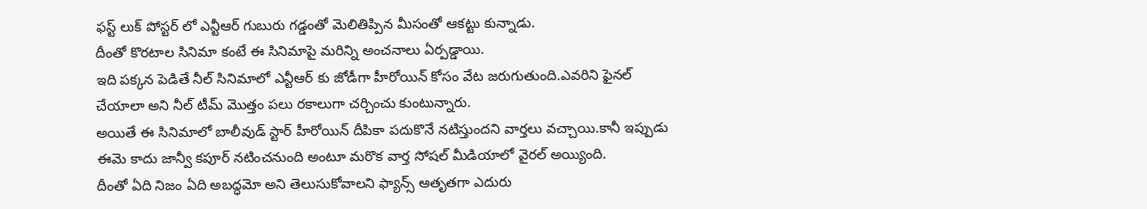ఫస్ట్ లుక్ పోస్టర్ లో ఎన్టీఆర్ గుబురు గడ్డంతో మెలితిప్పిన మీసంతో ఆకట్టు కున్నాడు.
దీంతో కొరటాల సినిమా కంటే ఈ సినిమాపై మరిన్ని అంచనాలు ఏర్పడ్డాయి.
ఇది పక్కన పెడితే నీల్ సినిమాలో ఎన్టీఆర్ కు జోడీగా హీరోయిన్ కోసం వేట జరుగుతుంది.ఎవరిని ఫైనల్ చేయాలా అని నీల్ టీమ్ మొత్తం పలు రకాలుగా చర్చించు కుంటున్నారు.
అయితే ఈ సినిమాలో బాలీవుడ్ స్టార్ హీరోయిన్ దీపికా పదుకొనే నటిస్తుందని వార్తలు వచ్చాయి.కానీ ఇప్పుడు ఈమె కాదు జాన్వీ కపూర్ నటించనుంది అంటూ మరొక వార్త సోషల్ మీడియాలో వైరల్ అయ్యింది.
దీంతో ఏది నిజం ఏది అబద్ధమో అని తెలుసుకోవాలని ఫ్యాన్స్ ఆతృతగా ఎదురు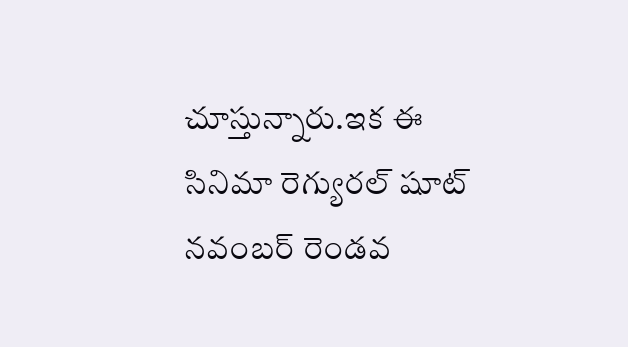చూస్తున్నారు.ఇక ఈ సినిమా రెగ్యురల్ షూట్ నవంబర్ రెండవ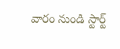వారం నుండి స్టార్ట్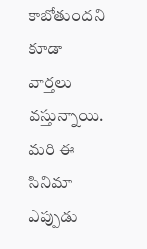కాబోతుందని కూడా వార్తలు వస్తున్నాయి.
మరి ఈ సినిమా ఎప్పుడు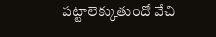పట్టాలెక్కుతుందో వేచి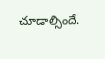చూడాల్సిందే.